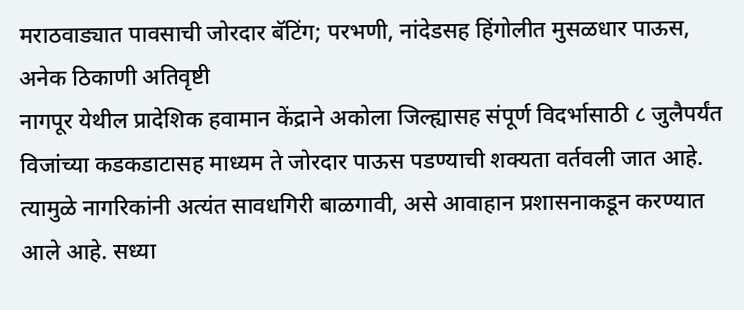मराठवाड्यात पावसाची जोरदार बॅटिंग; परभणी, नांदेडसह हिंगोलीत मुसळधार पाऊस, अनेक ठिकाणी अतिवृष्टी
नागपूर येथील प्रादेशिक हवामान केंद्राने अकोला जिल्ह्यासह संपूर्ण विदर्भासाठी ८ जुलैपर्यंत विजांच्या कडकडाटासह माध्यम ते जोरदार पाऊस पडण्याची शक्यता वर्तवली जात आहे. त्यामुळे नागरिकांनी अत्यंत सावधगिरी बाळगावी, असे आवाहान प्रशासनाकडून करण्यात आले आहे. सध्या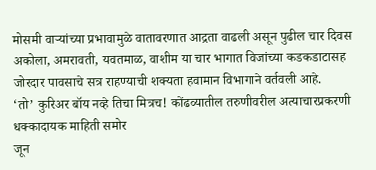मोसमी वाऱ्यांच्या प्रभावामुळे वातावरणात आद्रता वाढली असून पुढील चार दिवस अकोला, अमरावती, यवतमाळ, वाशीम या चार भागात विजांच्या कडकडाटासह जोरदार पावसाचे सत्र राहण्याची शक्यता हवामान विभागाने वर्तवली आहे.
‘तो’ कुरिअर बॉय नव्हे तिचा मित्रच! कोंढव्यातील तरुणीवरील अत्याचारप्रकरणी धक्कादायक माहिती समोर
जून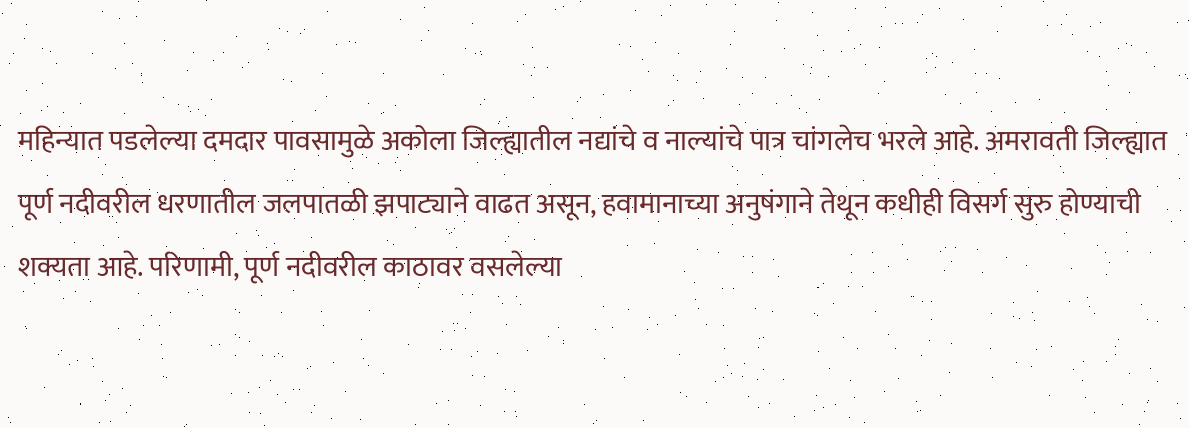महिन्यात पडलेल्या दमदार पावसामुळे अकोला जिल्ह्यातील नद्यांचे व नाल्यांचे पात्र चांगलेच भरले आहे. अमरावती जिल्ह्यात पूर्ण नदीवरील धरणातील जलपातळी झपाट्याने वाढत असून, हवामानाच्या अनुषंगाने तेथून कधीही विसर्ग सुरु होण्याची शक्यता आहे. परिणामी, पूर्ण नदीवरील काठावर वसलेल्या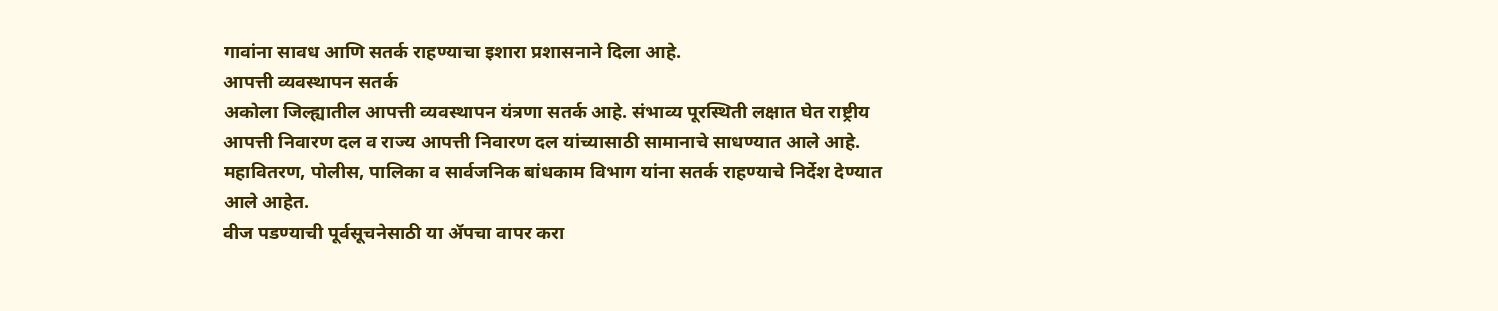गावांना सावध आणि सतर्क राहण्याचा इशारा प्रशासनाने दिला आहे.
आपत्ती व्यवस्थापन सतर्क
अकोला जिल्ह्यातील आपत्ती व्यवस्थापन यंत्रणा सतर्क आहे. संभाव्य पूरस्थिती लक्षात घेत राष्ट्रीय आपत्ती निवारण दल व राज्य आपत्ती निवारण दल यांच्यासाठी सामानाचे साधण्यात आले आहे. महावितरण, पोलीस, पालिका व सार्वजनिक बांधकाम विभाग यांना सतर्क राहण्याचे निर्देश देण्यात आले आहेत.
वीज पडण्याची पूर्वसूचनेसाठी या ॲपचा वापर करा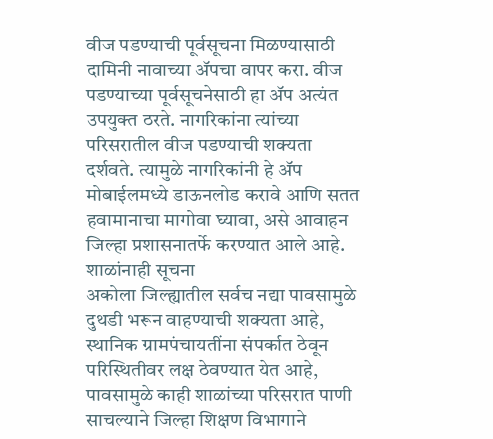वीज पडण्याची पूर्वसूचना मिळण्यासाठी दामिनी नावाच्या ॲपचा वापर करा. वीज पडण्याच्या पूर्वसूचनेसाठी हा ॲप अत्यंत उपयुक्त ठरते. नागरिकांना त्यांच्या परिसरातील वीज पडण्याची शक्यता दर्शवते. त्यामुळे नागरिकांनी हे ॲप मोबाईलमध्ये डाऊनलोड करावे आणि सतत हवामानाचा मागोवा घ्यावा, असे आवाहन जिल्हा प्रशासनातर्फे करण्यात आले आहे.
शाळांनाही सूचना
अकोला जिल्ह्यातील सर्वच नद्या पावसामुळे दुथडी भरून वाहण्याची शक्यता आहे, स्थानिक ग्रामपंचायतींना संपर्कात ठेवून परिस्थितीवर लक्ष ठेवण्यात येत आहे, पावसामुळे काही शाळांच्या परिसरात पाणी साचल्याने जिल्हा शिक्षण विभागाने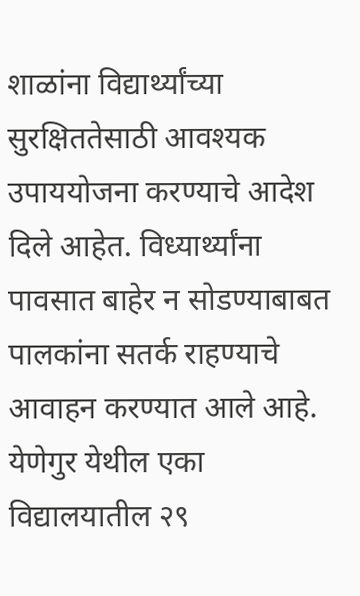शाळांना विद्यार्थ्यांच्या सुरक्षिततेसाठी आवश्यक उपाययोजना करण्याचे आदेश दिले आहेत. विध्यार्थ्यांना पावसात बाहेर न सोडण्याबाबत पालकांना सतर्क राहण्याचे आवाहन करण्यात आले आहे.
येणेगुर येथील एका विद्यालयातील २९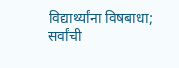विद्यार्थ्यांना विषबाधा; सर्वांची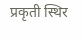प्रकृती स्थिर